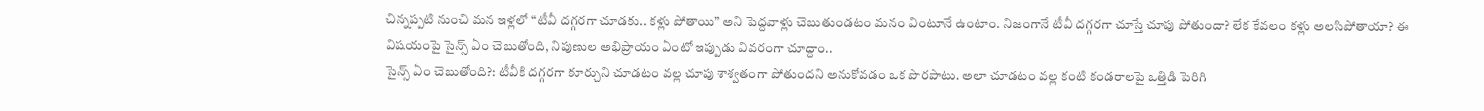చిన్నప్పటి నుంచి మన ఇళ్లలో “టీవీ దగ్గరగా చూడకు.. కళ్లు పోతాయి” అని పెద్దవాళ్లు చెబుతుండటం మనం వింటూనే ఉంటాం. నిజంగానే టీవీ దగ్గరగా చూస్తే చూపు పోతుందా? లేక కేవలం కళ్లు అలసిపోతాయా? ఈ విషయంపై సైన్స్ ఏం చెబుతోంది, నిపుణుల అభిప్రాయం ఏంటో ఇప్పుడు వివరంగా చూద్దాం..
సైన్స్ ఏం చెబుతోంది?: టీవీకి దగ్గరగా కూర్చుని చూడటం వల్ల చూపు శాశ్వతంగా పోతుందని అనుకోవడం ఒక పొరపాటు. అలా చూడటం వల్ల కంటి కండరాలపై ఒత్తిడి పెరిగి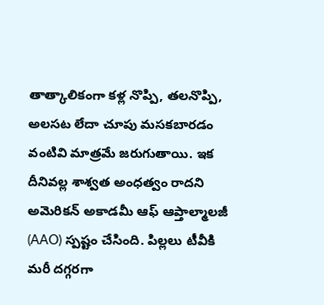తాత్కాలికంగా కళ్ల నొప్పి, తలనొప్పి, అలసట లేదా చూపు మసకబారడం వంటివి మాత్రమే జరుగుతాయి. ఇక దీనివల్ల శాశ్వత అంధత్వం రాదని అమెరికన్ అకాడమీ ఆఫ్ ఆప్తాల్మాలజీ (AAO) స్పష్టం చేసింది. పిల్లలు టీవీకి మరీ దగ్గరగా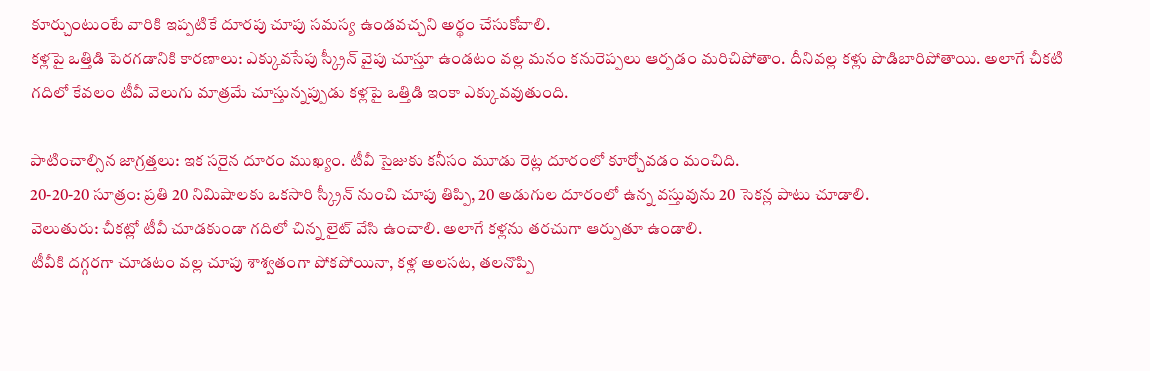కూర్చుంటుంటే వారికి ఇప్పటికే దూరపు చూపు సమస్య ఉండవచ్చని అర్థం చేసుకోవాలి.
కళ్లపై ఒత్తిడి పెరగడానికి కారణాలు: ఎక్కువసేపు స్క్రీన్ వైపు చూస్తూ ఉండటం వల్ల మనం కనురెప్పలు ఆర్పడం మరిచిపోతాం. దీనివల్ల కళ్లు పొడిబారిపోతాయి. అలాగే చీకటి గదిలో కేవలం టీవీ వెలుగు మాత్రమే చూస్తున్నప్పుడు కళ్లపై ఒత్తిడి ఇంకా ఎక్కువవుతుంది.

పాటించాల్సిన జాగ్రత్తలు: ఇక సరైన దూరం ముఖ్యం. టీవీ సైజుకు కనీసం మూడు రెట్ల దూరంలో కూర్చోవడం మంచిది.
20-20-20 సూత్రం: ప్రతి 20 నిమిషాలకు ఒకసారి స్క్రీన్ నుంచి చూపు తిప్పి, 20 అడుగుల దూరంలో ఉన్న వస్తువును 20 సెకన్ల పాటు చూడాలి.
వెలుతురు: చీకట్లో టీవీ చూడకుండా గదిలో చిన్న లైట్ వేసి ఉంచాలి. అలాగే కళ్లను తరచుగా ఆర్పుతూ ఉండాలి.
టీవీకి దగ్గరగా చూడటం వల్ల చూపు శాశ్వతంగా పోకపోయినా, కళ్ల అలసట, తలనొప్పి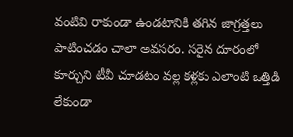వంటివి రాకుండా ఉండటానికి తగిన జాగ్రత్తలు పాటించడం చాలా అవసరం. సరైన దూరంలో కూర్చుని టీవీ చూడటం వల్ల కళ్లకు ఎలాంటి ఒత్తిడి లేకుండా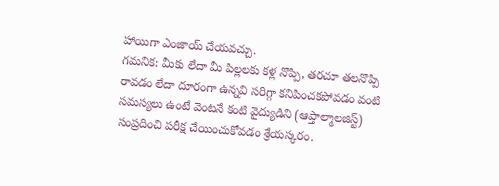హాయిగా ఎంజాయ్ చేయవచ్చు.
గమనిక: మీకు లేదా మీ పిల్లలకు కళ్ల నొప్పి, తరచూ తలనొప్పి రావడం లేదా దూరంగా ఉన్నవి సరిగ్గా కనిపించకపోవడం వంటి సమస్యలు ఉంటే వెంటనే కంటి వైద్యుడిని (ఆప్తాల్మాలజిస్ట్) సంప్రదించి పరీక్ష చేయించుకోవడం శ్రేయస్కరం.